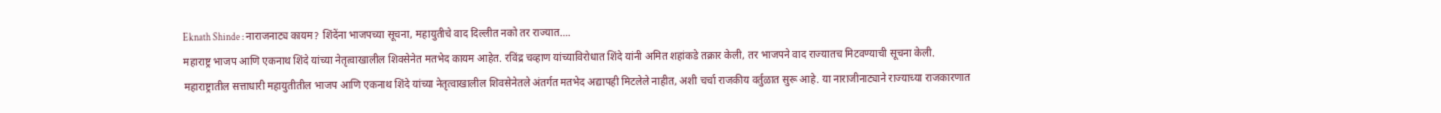Eknath Shinde : नाराजनाट्य कायम? शिंदेंना भाजपच्या सूचना, महायुतीचे वाद दिल्लीत नको तर राज्यात….
महाराष्ट्र भाजप आणि एकनाथ शिंदे यांच्या नेतृत्वाखालील शिवसेनेत मतभेद कायम आहेत. रविंद्र चव्हाण यांच्याविरोधात शिंदे यांनी अमित शहांकडे तक्रार केली, तर भाजपने वाद राज्यातच मिटवण्याची सूचना केली.
महाराष्ट्रातील सत्ताधारी महायुतीतील भाजप आणि एकनाथ शिंदे यांच्या नेतृत्वाखालील शिवसेनेतले अंतर्गत मतभेद अद्यापही मिटलेले नाहीत, अशी चर्चा राजकीय वर्तुळात सुरू आहे. या नाराजीनाट्याने राज्याच्या राजकारणात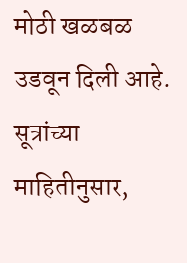मोठी खळबळ उडवून दिली आहे. सूत्रांच्या माहितीनुसार,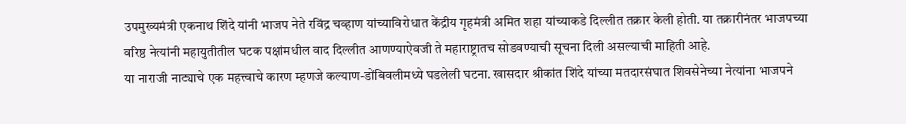उपमुख्यमंत्री एकनाथ शिंदे यांनी भाजप नेते रविंद्र चव्हाण यांच्याविरोधात केंद्रीय गृहमंत्री अमित शहा यांच्याकडे दिल्लीत तक्रार केली होती. या तक्रारीनंतर भाजपच्या वरिष्ठ नेत्यांनी महायुतीतील घटक पक्षांमधील वाद दिल्लीत आणण्याऐवजी ते महाराष्ट्रातच सोडवण्याची सूचना दिली असल्याची माहिती आहे.
या नाराजी नाट्याचे एक महत्त्वाचे कारण म्हणजे कल्याण-डोंबिवलीमध्ये घडलेली घटना. खासदार श्रीकांत शिंदे यांच्या मतदारसंघात शिवसेनेच्या नेत्यांना भाजपने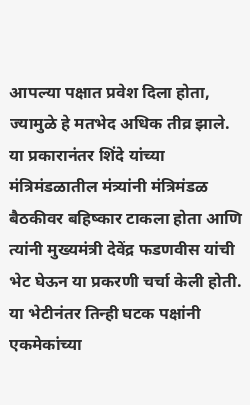आपल्या पक्षात प्रवेश दिला होता, ज्यामुळे हे मतभेद अधिक तीव्र झाले. या प्रकारानंतर शिंदे यांच्या मंत्रिमंडळातील मंत्र्यांनी मंत्रिमंडळ बैठकीवर बहिष्कार टाकला होता आणि त्यांनी मुख्यमंत्री देवेंद्र फडणवीस यांची भेट घेऊन या प्रकरणी चर्चा केली होती. या भेटीनंतर तिन्ही घटक पक्षांनी एकमेकांच्या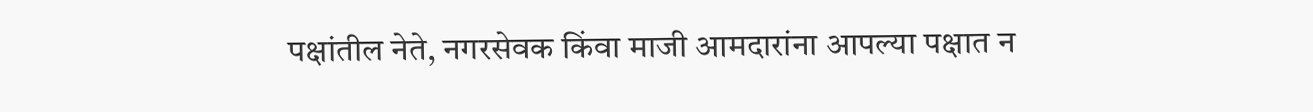पक्षांतील नेते, नगरसेवक किंवा माजी आमदारांना आपल्या पक्षात न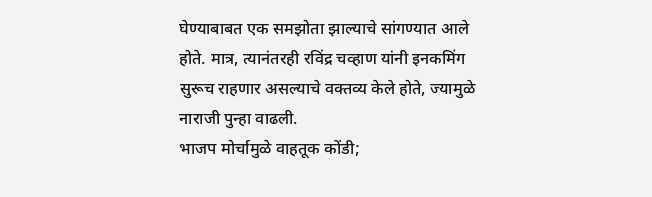घेण्याबाबत एक समझोता झाल्याचे सांगण्यात आले होते. मात्र, त्यानंतरही रविंद्र चव्हाण यांनी इनकमिंग सुरूच राहणार असल्याचे वक्तव्य केले होते, ज्यामुळे नाराजी पुन्हा वाढली.
भाजप मोर्चामुळे वाहतूक कोंडी;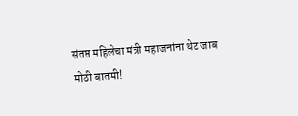संतप्त महिलेचा मंत्री महाजनांना थेट जाब
मोठी बातमी!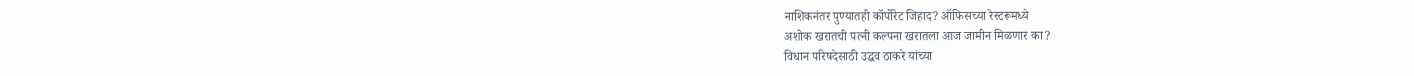नाशिकनंतर पुण्यातही कॉर्पोरेट जिहाद? ऑफिसच्या रेस्टरूमध्ये
अशोक खरातची पत्नी कल्पना खरातला आज जामीन मिळणार का?
विधान परिषदेसाठी उद्धव ठाकरे यांच्या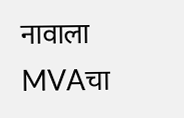नावाला MVAचा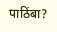पाठिंबा?